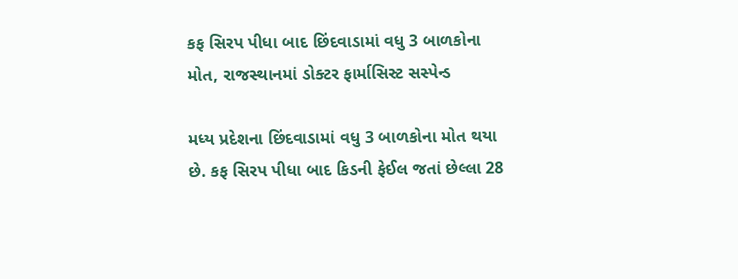કફ સિરપ પીધા બાદ છિંદવાડામાં વધુ 3 બાળકોના મોત, રાજસ્થાનમાં ડોક્ટર ફાર્માસિસ્ટ સસ્પેન્ડ

મધ્ય પ્રદેશના છિંદવાડામાં વધુ 3 બાળકોના મોત થયા છે. કફ સિરપ પીધા બાદ કિડની ફેઈલ જતાં છેલ્લા 28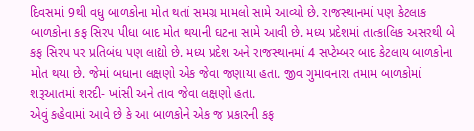દિવસમાં 9થી વધુ બાળકોના મોત થતાં સમગ્ર મામલો સામે આવ્યો છે. રાજસ્થાનમાં પણ કેટલાક બાળકોના કફ સિરપ પીધા બાદ મોત થયાની ઘટના સામે આવી છે. મધ્ય પ્રદેશમાં તાત્કાલિક અસરથી બે કફ સિરપ પર પ્રતિબંધ પણ લાદ્યો છે. મધ્ય પ્રદેશ અને રાજસ્થાનમાં 4 સપ્ટેમ્બર બાદ કેટલાય બાળકોના મોત થયા છે. જેમાં બધાના લક્ષણો એક જેવા જણાયા હતા. જીવ ગુમાવનારા તમામ બાળકોમાં શરૂઆતમાં શરદી- ખાંસી અને તાવ જેવા લક્ષણો હતા.
એવું કહેવામાં આવે છે કે આ બાળકોને એક જ પ્રકારની કફ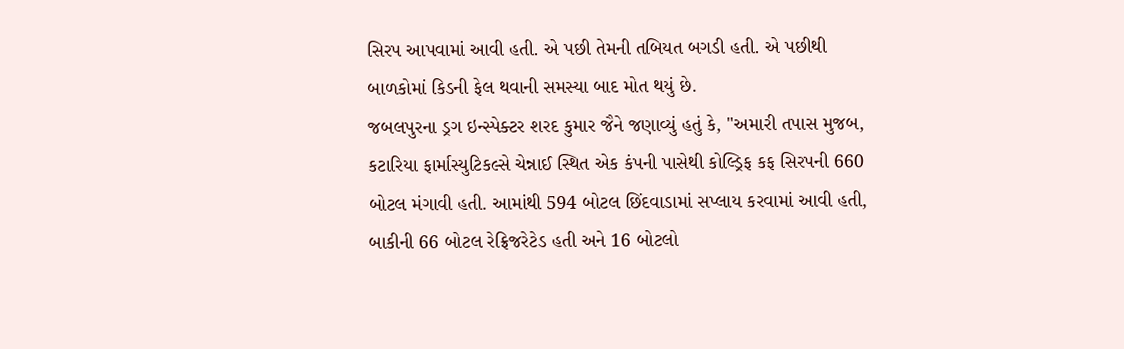સિરપ આપવામાં આવી હતી. એ પછી તેમની તબિયત બગડી હતી. એ પછીથી બાળકોમાં કિડની ફેલ થવાની સમસ્યા બાદ મોત થયું છે.
જબલપુરના ડ્રગ ઇન્સ્પેક્ટર શરદ કુમાર જૈને જણાવ્યું હતું કે, "અમારી તપાસ મુજબ, કટારિયા ફાર્માસ્યુટિકલ્સે ચેન્નાઈ સ્થિત એક કંપની પાસેથી કોલ્ડ્રિફ કફ સિરપની 660 બોટલ મંગાવી હતી. આમાંથી 594 બોટલ છિંદવાડામાં સપ્લાય કરવામાં આવી હતી, બાકીની 66 બોટલ રેફ્રિજરેટેડ હતી અને 16 બોટલો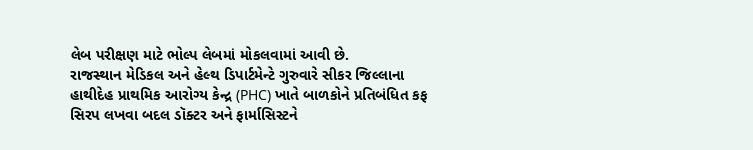લેબ પરીક્ષણ માટે ભોલ્પ લેબમાં મોકલવામાં આવી છે.
રાજસ્થાન મેડિકલ અને હેલ્થ ડિપાર્ટમેન્ટે ગુરુવારે સીકર જિલ્લાના હાથીદેહ પ્રાથમિક આરોગ્ય કેન્દ્ર (PHC) ખાતે બાળકોને પ્રતિબંધિત કફ સિરપ લખવા બદલ ડૉક્ટર અને ફાર્માસિસ્ટને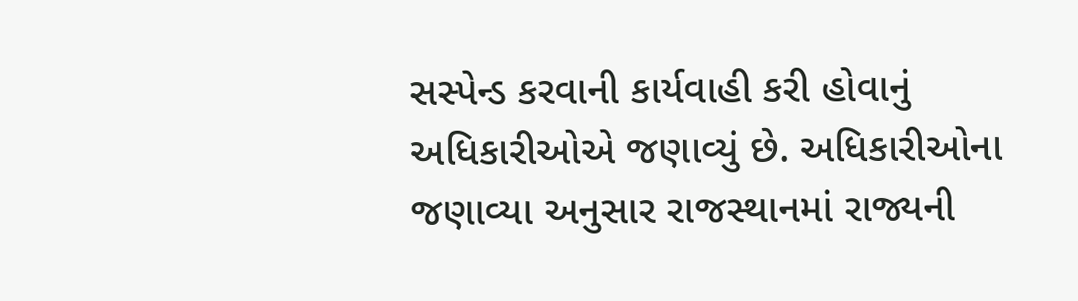સસ્પેન્ડ કરવાની કાર્યવાહી કરી હોવાનું અધિકારીઓએ જણાવ્યું છે. અધિકારીઓના જણાવ્યા અનુસાર રાજસ્થાનમાં રાજ્યની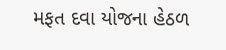મફત દવા યોજના હેઠળ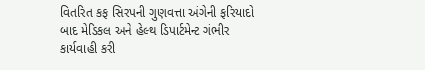વિતરિત કફ સિરપની ગુણવત્તા અંગેની ફરિયાદો બાદ મેડિકલ અને હેલ્થ ડિપાર્ટમેન્ટ ગંભીર કાર્યવાહી કરી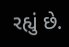રહ્યું છે.